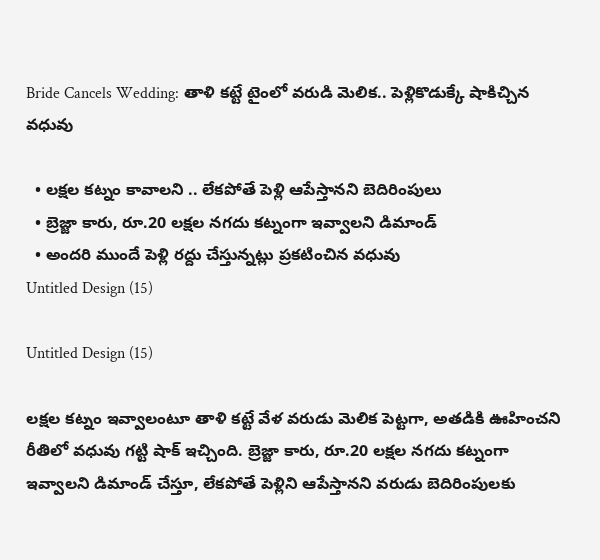Bride Cancels Wedding: తాళి కట్టే టైంలో వరుడి మెలిక.. పెళ్లికొడుక్కే షాకిచ్చిన వధువు

  • లక్షల కట్నం కావాలని .. లేకపోతే పెళ్లి ఆపేస్తానని బెదిరింపులు
  • బ్రెజ్జా కారు, రూ.20 లక్షల నగదు కట్నంగా ఇవ్వాలని డిమాండ్
  • అందరి ముందే పెళ్లి రద్దు చేస్తున్నట్లు ప్రకటించిన వధువు
Untitled Design (15)

Untitled Design (15)

లక్షల కట్నం ఇవ్వాలంటూ తాళి కట్టే వేళ వరుడు మెలిక పెట్టగా, అతడికి ఊహించని రీతిలో వధువు గట్టి షాక్ ఇచ్చింది. బ్రెజ్జా కారు, రూ.20 లక్షల నగదు కట్నంగా ఇవ్వాలని డిమాండ్ చేస్తూ, లేకపోతే పెళ్లిని ఆపేస్తానని వరుడు బెదిరింపులకు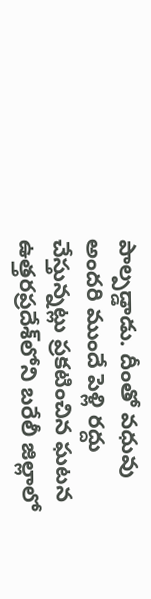పాల్పడ్డాడు. దీంతో వధువు అందరి ముందే పెళ్లి రద్దు చేస్తున్నట్లు ప్రకటించిన ఘటన ఉత్తరప్రదేశ్‌లోని బరేలీ జిల్లాలో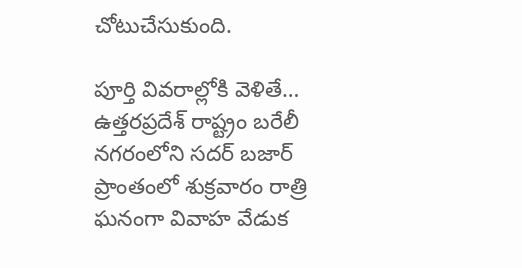చోటుచేసుకుంది.

పూర్తి వివరాల్లోకి వెళితే… ఉత్తరప్రదేశ్ రాష్ట్రం బరేలీ నగరంలోని సదర్ బజార్ ప్రాంతంలో శుక్రవారం రాత్రి ఘనంగా వివాహ వేడుక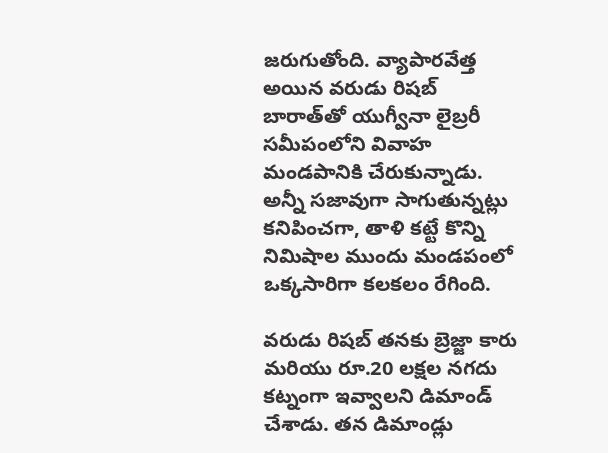జరుగుతోంది. వ్యాపారవేత్త అయిన వరుడు రిషబ్ బారాత్‌తో యుగ్వీనా లైబ్రరీ సమీపంలోని వివాహ మండపానికి చేరుకున్నాడు. అన్నీ సజావుగా సాగుతున్నట్లు కనిపించగా, తాళి కట్టే కొన్ని నిమిషాల ముందు మండపంలో ఒక్కసారిగా కలకలం రేగింది.

వరుడు రిషబ్ తనకు బ్రెజ్జా కారు మరియు రూ.20 లక్షల నగదు కట్నంగా ఇవ్వాలని డిమాండ్ చేశాడు. తన డిమాండ్లు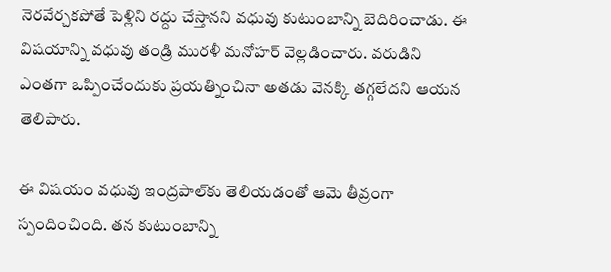నెరవేర్చకపోతే పెళ్లిని రద్దు చేస్తానని వధువు కుటుంబాన్ని బెదిరించాడు. ఈ విషయాన్ని వధువు తండ్రి మురళీ మనోహర్ వెల్లడించారు. వరుడిని ఎంతగా ఒప్పించేందుకు ప్రయత్నించినా అతడు వెనక్కి తగ్గలేదని ఆయన తెలిపారు.

ఈ విషయం వధువు ఇంద్రపాల్‌కు తెలియడంతో ఆమె తీవ్రంగా స్పందించింది. తన కుటుంబాన్ని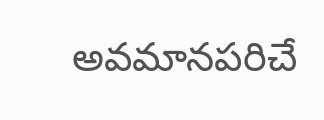అవమానపరిచే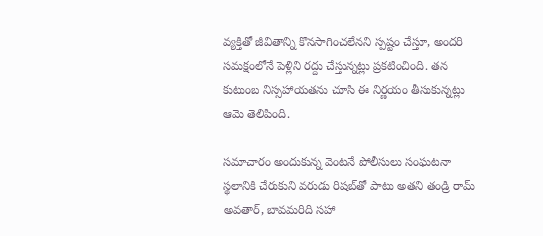వ్యక్తితో జీవితాన్ని కొనసాగించలేనని స్పష్టం చేస్తూ, అందరి సమక్షంలోనే పెళ్లిని రద్దు చేస్తున్నట్లు ప్రకటించింది. తన కుటుంబ నిస్సహాయతను చూసి ఈ నిర్ణయం తీసుకున్నట్లు ఆమె తెలిపింది.

సమాచారం అందుకున్న వెంటనే పోలీసులు సంఘటనా స్థలానికి చేరుకుని వరుడు రిషబ్‌తో పాటు అతని తండ్రి రామ్ అవతార్, బావమరిది సహా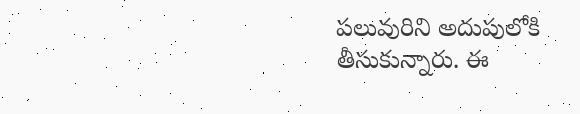పలువురిని అదుపులోకి తీసుకున్నారు. ఈ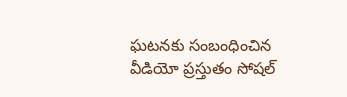ఘటనకు సంబంధించిన వీడియో ప్రస్తుతం సోషల్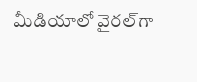మీడియాలో వైరల్‌గా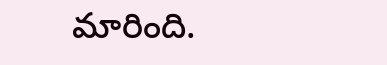మారింది.